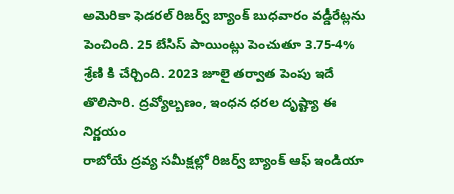అమెరికా ఫెడరల్ రిజర్వ్ బ్యాంక్ బుధవారం వడ్డీరేట్లను పెంచింది. 25 బేసిస్ పాయింట్లు పెంచుతూ 3.75-4% శ్రేణి కి చేర్చింది. 2023 జూలై తర్వాత పెంపు ఇదే తొలిసారి. ద్రవ్యోల్బణం, ఇంధన ధరల దృష్ట్యా ఈ నిర్ణయం
రాబోయే ద్రవ్య సమీక్షల్లో రిజర్వ్ బ్యాంక్ ఆఫ్ ఇండియా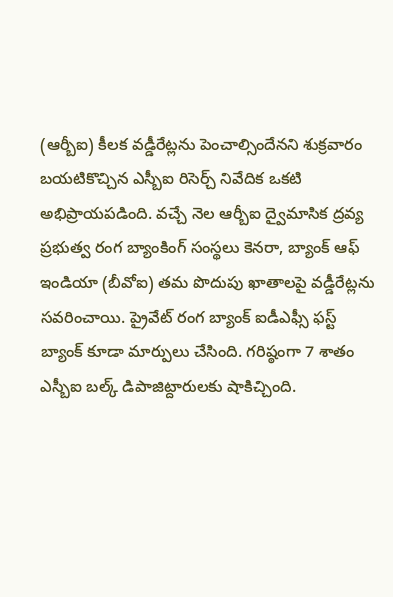(ఆర్బీఐ) కీలక వడ్డీరేట్లను పెంచాల్సిందేనని శుక్రవారం బయటికొచ్చిన ఎస్బీఐ రిసెర్చ్ నివేదిక ఒకటి అభిప్రాయపడింది. వచ్చే నెల ఆర్బీఐ ద్వైమాసిక ద్రవ్య
ప్రభుత్వ రంగ బ్యాంకింగ్ సంస్థలు కెనరా, బ్యాంక్ ఆఫ్ ఇండియా (బీవోఐ) తమ పొదుపు ఖాతాలపై వడ్డీరేట్లను సవరించాయి. ప్రైవేట్ రంగ బ్యాంక్ ఐడీఎఫ్సీ ఫస్ట్ బ్యాంక్ కూడా మార్పులు చేసింది. గరిష్ఠంగా 7 శాతం
ఎస్బీఐ బల్క్ డిపాజిట్దారులకు షాకిచ్చింది.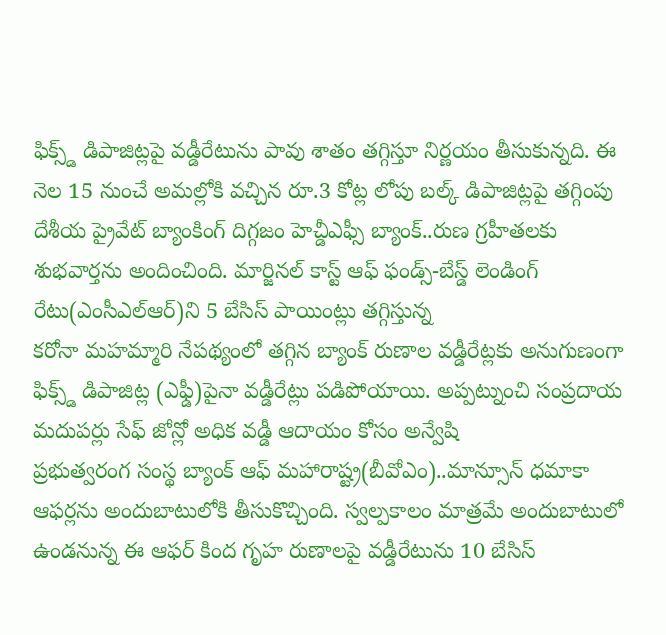ఫిక్స్డ్ డిపాజిట్లపై వడ్డీరేటును పావు శాతం తగ్గిస్తూ నిర్ణయం తీసుకున్నది. ఈ నెల 15 నుంచే అమల్లోకి వచ్చిన రూ.3 కోట్ల లోపు బల్క్ డిపాజిట్లపై తగ్గింపు
దేశీయ ప్రైవేట్ బ్యాంకింగ్ దిగ్గజం హెచ్డీఎఫ్సీ బ్యాంక్..రుణ గ్రహీతలకు శుభవార్తను అందించింది. మార్జినల్ కాస్ట్ ఆఫ్ ఫండ్స్-బేస్డ్ లెండింగ్ రేటు(ఎంసీఎల్ఆర్)ని 5 బేసిస్ పాయింట్లు తగ్గిస్తున్న
కరోనా మహమ్మారి నేపథ్యంలో తగ్గిన బ్యాంక్ రుణాల వడ్డీరేట్లకు అనుగుణంగా ఫిక్స్డ్ డిపాజిట్ల (ఎఫ్డీ)పైనా వడ్డీరేట్లు పడిపోయాయి. అప్పట్నుంచి సంప్రదాయ మదుపర్లు సేఫ్ జోన్లో అధిక వడ్డీ ఆదాయం కోసం అన్వేషి
ప్రభుత్వరంగ సంస్థ బ్యాంక్ ఆఫ్ మహారాష్ట్ర(బీవోఎం)..మాన్సూన్ ధమాకా ఆఫర్లను అందుబాటులోకి తీసుకొచ్చింది. స్వల్పకాలం మాత్రమే అందుబాటులో ఉండనున్న ఈ ఆఫర్ కింద గృహ రుణాలపై వడ్డీరేటును 10 బేసిస్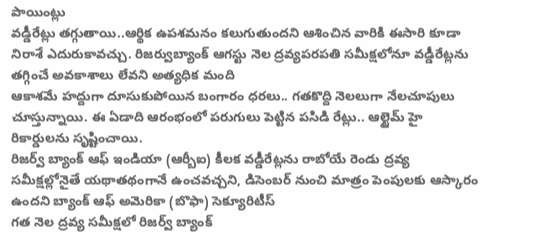పాయింట్లు
వడ్డీరేట్లు తగ్గుతాయి..ఆర్థిక ఉపశమనం కలుగుతుందని ఆశించిన వారికి ఈసారి కూడా నిరాశే ఎదురుకావచ్చు. రిజర్వుబ్యాంక్ ఆగస్టు నెల ద్రవ్యపరపతి సమీక్షలోనూ వడ్డీరేట్లను తగ్గించే అవకాశాలు లేవని అత్యధిక మంది
ఆకాశమే హద్దుగా దూసుకుపోయిన బంగారం ధరలు.. గతకొద్ది నెలలుగా నేలచూపులు చూస్తున్నాయి. ఈ ఏడాది ఆరంభంలో పరుగులు పెట్టిన పసిడి రేట్లు.. ఆల్టైమ్ హై రికార్డులను సృష్టించాయి.
రిజర్వ్ బ్యాంక్ ఆఫ్ ఇండియా (ఆర్బీఐ) కీలక వడ్డీరేట్లను రాబోయే రెండు ద్రవ్య సమీక్షల్లోనైతే యథాతథంగానే ఉంచవచ్చని, డిసెంబర్ నుంచి మాత్రం పెంపులకు ఆస్కారం ఉందని బ్యాంక్ ఆఫ్ అమెరికా (బొఫా) సెక్యూరిటీస్
గత నెల ద్రవ్య సమీక్షలో రిజర్వ్ బ్యాంక్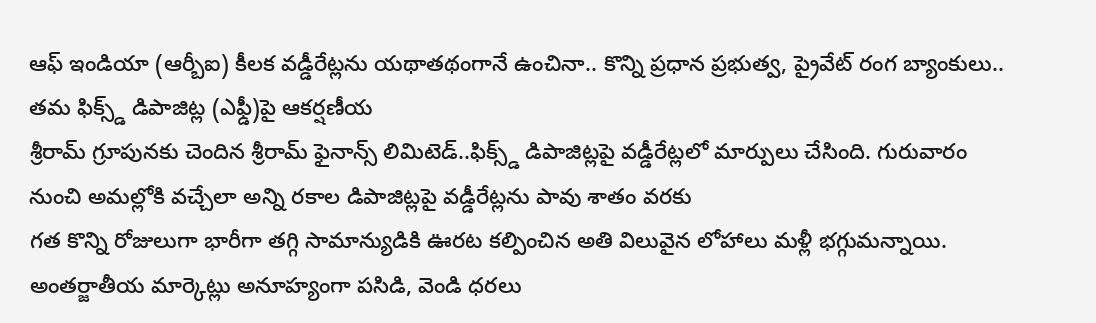ఆఫ్ ఇండియా (ఆర్బీఐ) కీలక వడ్డీరేట్లను యథాతథంగానే ఉంచినా.. కొన్ని ప్రధాన ప్రభుత్వ, ప్రైవేట్ రంగ బ్యాంకులు.. తమ ఫిక్స్డ్ డిపాజిట్ల (ఎఫ్డీ)పై ఆకర్షణీయ
శ్రీరామ్ గ్రూపునకు చెందిన శ్రీరామ్ ఫైనాన్స్ లిమిటెడ్..ఫిక్స్డ్ డిపాజిట్లపై వడ్డీరేట్లలో మార్పులు చేసింది. గురువారం నుంచి అమల్లోకి వచ్చేలా అన్ని రకాల డిపాజిట్లపై వడ్డీరేట్లను పావు శాతం వరకు
గత కొన్ని రోజులుగా భారీగా తగ్గి సామాన్యుడికి ఊరట కల్పించిన అతి విలువైన లోహాలు మళ్లీ భగ్గుమన్నాయి. అంతర్జాతీయ మార్కెట్లు అనూహ్యంగా పసిడి, వెండి ధరలు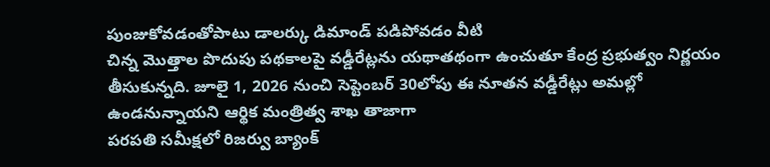పుంజుకోవడంతోపాటు డాలర్కు డిమాండ్ పడిపోవడం వీటి
చిన్న మొత్తాల పొదుపు పథకాలపై వడ్డీరేట్లను యథాతథంగా ఉంచుతూ కేంద్ర ప్రభుత్వం నిర్ణయం తీసుకున్నది. జూలై 1, 2026 నుంచి సెప్టెంబర్ 30లోపు ఈ నూతన వడ్డీరేట్లు అమల్లో ఉండనున్నాయని ఆర్థిక మంత్రిత్వ శాఖ తాజాగా
పరపతి సమీక్షలో రిజర్వు బ్యాంక్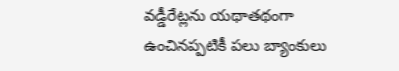వడ్డీరేట్లను యథాతథంగా ఉంచినప్పటికీ పలు బ్యాంకులు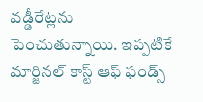వడ్డీరేట్లను పెంచుతున్నాయి. ఇప్పటికే మార్జినల్ కాస్ట్ ఆఫ్ ఫండ్స్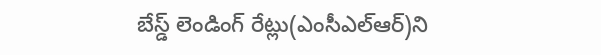బేస్డ్ లెండింగ్ రేట్లు(ఎంసీఎల్ఆర్)ని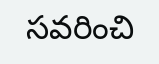సవరించి